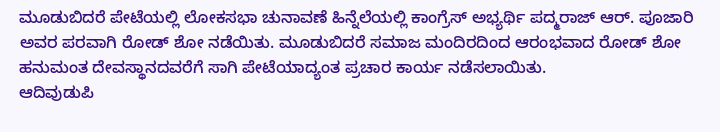ಮೂಡುಬಿದರೆ ಪೇಟೆಯಲ್ಲಿ ಲೋಕಸಭಾ ಚುನಾವಣೆ ಹಿನ್ನೆಲೆಯಲ್ಲಿ ಕಾಂಗ್ರೆಸ್ ಅಭ್ಯರ್ಥಿ ಪದ್ಮರಾಜ್ ಆರ್. ಪೂಜಾರಿ ಅವರ ಪರವಾಗಿ ರೋಡ್ ಶೋ ನಡೆಯಿತು. ಮೂಡುಬಿದರೆ ಸಮಾಜ ಮಂದಿರದಿಂದ ಆರಂಭವಾದ ರೋಡ್ ಶೋ ಹನುಮಂತ ದೇವಸ್ಥಾನದವರೆಗೆ ಸಾಗಿ ಪೇಟೆಯಾದ್ಯಂತ ಪ್ರಚಾರ ಕಾರ್ಯ ನಡೆಸಲಾಯಿತು.
ಆದಿವುಡುಪಿ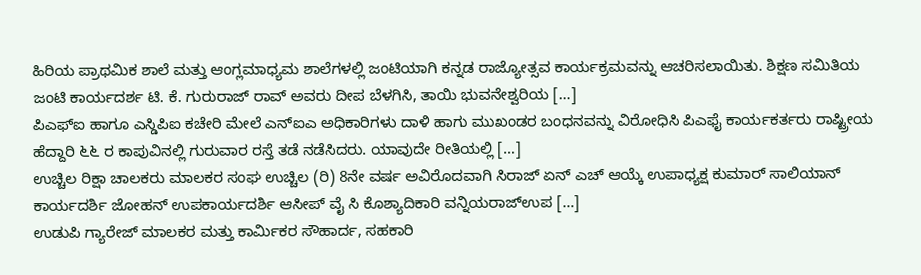ಹಿರಿಯ ಪ್ರಾಥಮಿಕ ಶಾಲೆ ಮತ್ತು ಆಂಗ್ಲಮಾಧ್ಯಮ ಶಾಲೆಗಳಲ್ಲಿ ಜಂಟಿಯಾಗಿ ಕನ್ನಡ ರಾಜ್ಯೋತ್ಸವ ಕಾರ್ಯಕ್ರಮವನ್ನು ಆಚರಿಸಲಾಯಿತು. ಶಿಕ್ಷಣ ಸಮಿತಿಯ ಜಂಟಿ ಕಾರ್ಯದರ್ಶ ಟಿ. ಕೆ. ಗುರುರಾಜ್ ರಾವ್ ಅವರು ದೀಪ ಬೆಳಗಿಸಿ, ತಾಯಿ ಭುವನೇಶ್ವರಿಯ […]
ಪಿಎಫ್ಐ ಹಾಗೂ ಎಸ್ಡಿಪಿಐ ಕಚೇರಿ ಮೇಲೆ ಎನ್ಐಎ ಅಧಿಕಾರಿಗಳು ದಾಳಿ ಹಾಗು ಮುಖಂಡರ ಬಂಧನವನ್ನು ವಿರೋಧಿಸಿ ಪಿಎಫೈ ಕಾರ್ಯಕರ್ತರು ರಾಷ್ಟ್ರೀಯ ಹೆದ್ದಾರಿ ೬೬ ರ ಕಾಪುವಿನಲ್ಲಿ ಗುರುವಾರ ರಸ್ತೆ ತಡೆ ನಡೆಸಿದರು. ಯಾವುದೇ ರೀತಿಯಲ್ಲಿ […]
ಉಚ್ಚಿಲ ರಿಕ್ಷಾ ಚಾಲಕರು ಮಾಲಕರ ಸಂಘ ಉಚ್ಚಿಲ (ರಿ) 8ನೇ ವರ್ಷ ಅವಿರೊದವಾಗಿ ಸಿರಾಜ್ ಏನ್ ಎಚ್ ಆಯ್ಕೆ ಉಪಾಧ್ಯಕ್ಷ ಕುಮಾರ್ ಸಾಲಿಯಾನ್ ಕಾರ್ಯದರ್ಶಿ ಜೋಹನ್ ಉಪಕಾರ್ಯದರ್ಶಿ ಆಸೀಪ್ ವೈ ಸಿ ಕೊಶ್ಯಾದಿಕಾರಿ ವನ್ನಿಯರಾಜ್ಉಪ […]
ಉಡುಪಿ ಗ್ಯಾರೇಜ್ ಮಾಲಕರ ಮತ್ತು ಕಾರ್ಮಿಕರ ಸೌಹಾರ್ದ, ಸಹಕಾರಿ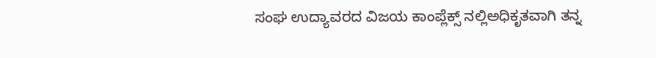ಸಂಘ ಉದ್ಯಾವರದ ವಿಜಯ ಕಾಂಪ್ಲೆಕ್ಸ್ ನಲ್ಲಿಅಧಿಕೃತವಾಗಿ ತನ್ನ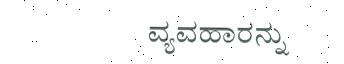ವ್ಯವಹಾರನ್ನು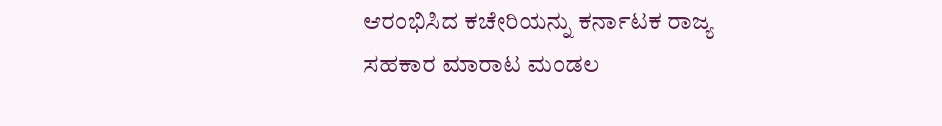ಆರಂಭಿಸಿದ ಕಚೇರಿಯನ್ನು ಕರ್ನಾಟಕ ರಾಜ್ಯ ಸಹಕಾರ ಮಾರಾಟ ಮಂಡಲ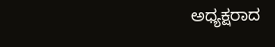ಅಧ್ಯಕ್ಷರಾದ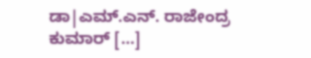ಡಾ|ಎಮ್.ಎನ್. ರಾಜೇಂದ್ರ ಕುಮಾರ್ […]